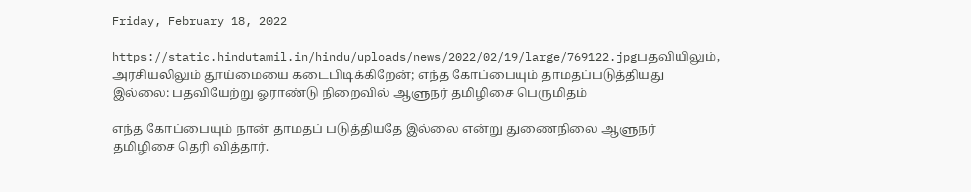Friday, February 18, 2022

https://static.hindutamil.in/hindu/uploads/news/2022/02/19/large/769122.jpgபதவியிலும், அரசியலிலும் தூய்மையை கடைபிடிக்கிறேன்; எந்த கோப்பையும் தாமதப்படுத்தியது இல்லை: பதவியேற்று ஓராண்டு நிறைவில் ஆளுநர் தமிழிசை பெருமிதம்

எந்த கோப்பையும் நான் தாமதப் படுத்தியதே இல்லை என்று துணைநிலை ஆளுநர் தமிழிசை தெரி வித்தார்.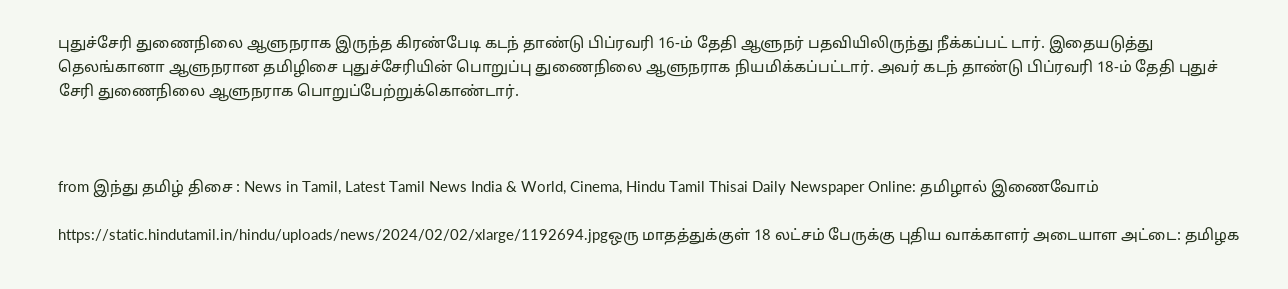புதுச்சேரி துணைநிலை ஆளுநராக இருந்த கிரண்பேடி கடந் தாண்டு பிப்ரவரி 16-ம் தேதி ஆளுநர் பதவியிலிருந்து நீக்கப்பட் டார். இதையடுத்து தெலங்கானா ஆளுநரான தமிழிசை புதுச்சேரியின் பொறுப்பு துணைநிலை ஆளுநராக நியமிக்கப்பட்டார். அவர் கடந் தாண்டு பிப்ரவரி 18-ம் தேதி புதுச் சேரி துணைநிலை ஆளுநராக பொறுப்பேற்றுக்கொண்டார்.



from இந்து தமிழ் திசை : News in Tamil, Latest Tamil News India & World, Cinema, Hindu Tamil Thisai Daily Newspaper Online: தமிழால் இணைவோம்

https://static.hindutamil.in/hindu/uploads/news/2024/02/02/xlarge/1192694.jpgஒரு மாதத்துக்குள் 18 லட்சம் பேருக்கு புதிய வாக்காளர் அடையாள அட்டை: தமிழக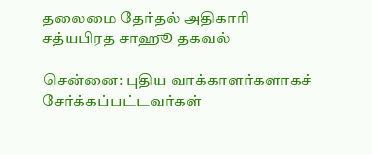தலைமை தேர்தல் அதிகாரி சத்யபிரத சாஹூ தகவல்

சென்னை: புதிய வாக்காளர்களாகச் சேர்க்கப்பட்டவர்கள்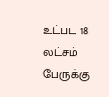உட்பட 18 லட்சம் பேருக்கு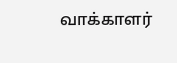வாக்காளர்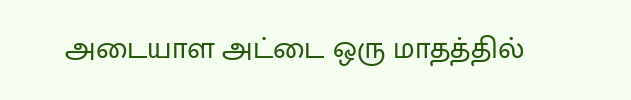அடையாள அட்டை ஒரு மாதத்தில்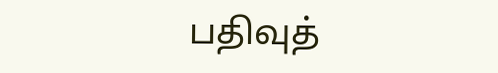பதிவுத்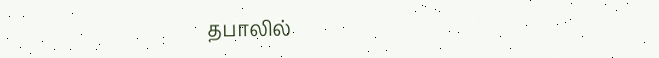தபாலில்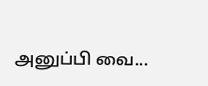அனுப்பி வை...